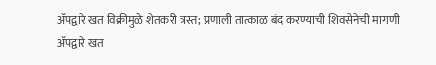ॲपद्वारे खत विक्रीमुळे शेतकरी त्रस्त; प्रणाली तात्काळ बंद करण्याची शिवसेनेची मागणी
ॲपद्वारे खत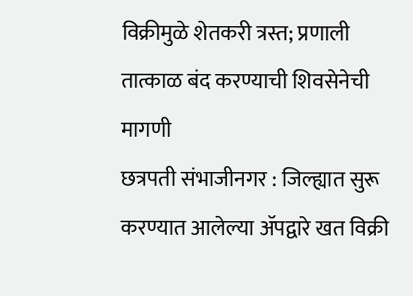विक्रीमुळे शेतकरी त्रस्त; प्रणाली तात्काळ बंद करण्याची शिवसेनेची मागणी
छत्रपती संभाजीनगर : जिल्ह्यात सुरू करण्यात आलेल्या ॲपद्वारे खत विक्री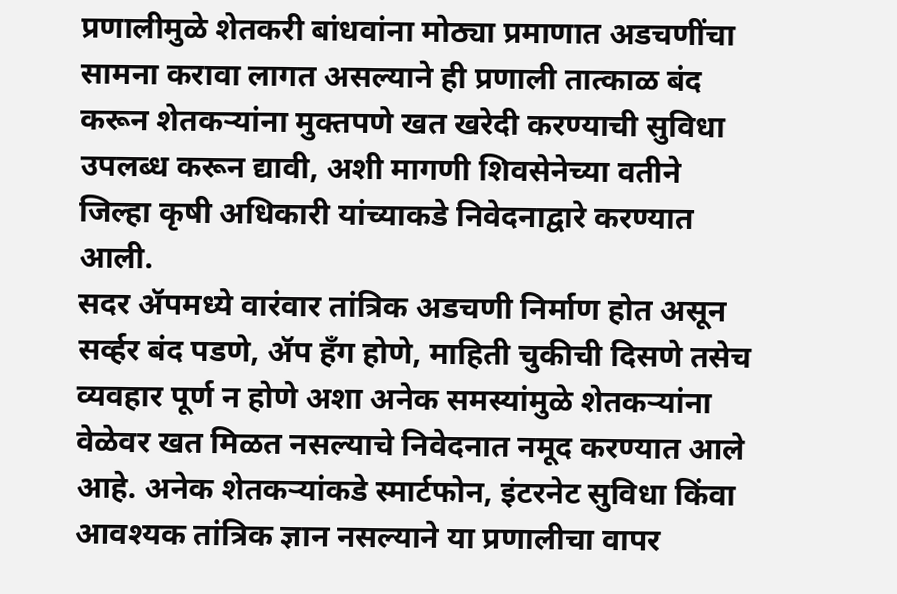प्रणालीमुळे शेतकरी बांधवांना मोठ्या प्रमाणात अडचणींचा सामना करावा लागत असल्याने ही प्रणाली तात्काळ बंद करून शेतकऱ्यांना मुक्तपणे खत खरेदी करण्याची सुविधा उपलब्ध करून द्यावी, अशी मागणी शिवसेनेच्या वतीने जिल्हा कृषी अधिकारी यांच्याकडे निवेदनाद्वारे करण्यात आली.
सदर ॲपमध्ये वारंवार तांत्रिक अडचणी निर्माण होत असून सर्व्हर बंद पडणे, ॲप हँग होणे, माहिती चुकीची दिसणे तसेच व्यवहार पूर्ण न होणे अशा अनेक समस्यांमुळे शेतकऱ्यांना वेळेवर खत मिळत नसल्याचे निवेदनात नमूद करण्यात आले आहे. अनेक शेतकऱ्यांकडे स्मार्टफोन, इंटरनेट सुविधा किंवा आवश्यक तांत्रिक ज्ञान नसल्याने या प्रणालीचा वापर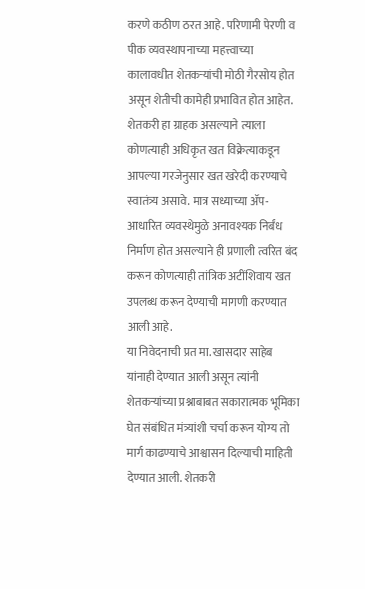करणे कठीण ठरत आहे. परिणामी पेरणी व पीक व्यवस्थापनाच्या महत्त्वाच्या कालावधीत शेतकऱ्यांची मोठी गैरसोय होत असून शेतीची कामेही प्रभावित होत आहेत.
शेतकरी हा ग्राहक असल्याने त्याला कोणत्याही अधिकृत खत विक्रेत्याकडून आपल्या गरजेनुसार खत खरेदी करण्याचे स्वातंत्र्य असावे. मात्र सध्याच्या ॲप-आधारित व्यवस्थेमुळे अनावश्यक निर्बंध निर्माण होत असल्याने ही प्रणाली त्वरित बंद करून कोणत्याही तांत्रिक अटींशिवाय खत उपलब्ध करून देण्याची मागणी करण्यात आली आहे.
या निवेदनाची प्रत मा. खासदार साहेब यांनाही देण्यात आली असून त्यांनी शेतकऱ्यांच्या प्रश्नाबाबत सकारात्मक भूमिका घेत संबंधित मंत्र्यांशी चर्चा करून योग्य तो मार्ग काढण्याचे आश्वासन दिल्याची माहिती देण्यात आली. शेतकरी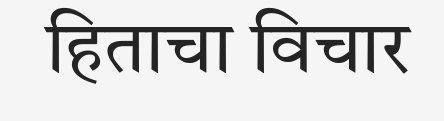हिताचा विचार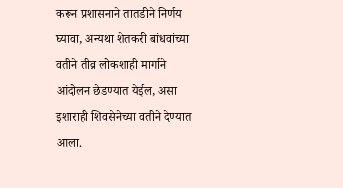करून प्रशासनाने तातडीने निर्णय घ्यावा, अन्यथा शेतकरी बांधवांच्या वतीने तीव्र लोकशाही मार्गाने आंदोलन छेडण्यात येईल, असा इशाराही शिवसेनेच्या वतीने देण्यात आला.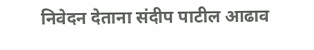निवेदन देताना संदीप पाटील आढाव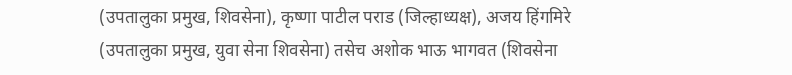(उपतालुका प्रमुख, शिवसेना), कृष्णा पाटील पराड (जिल्हाध्यक्ष), अजय हिंगमिरे (उपतालुका प्रमुख, युवा सेना शिवसेना) तसेच अशोक भाऊ भागवत (शिवसेना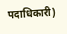पदाधिकारी)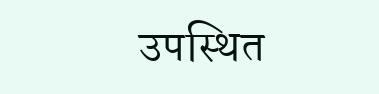उपस्थित